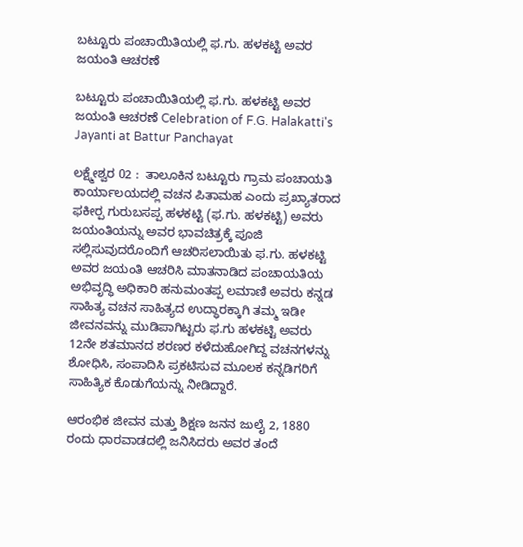ಬಟ್ಟೂರು ಪಂಚಾಯಿತಿಯಲ್ಲಿ ಫ.ಗು. ಹಳಕಟ್ಟಿ ಅವರ ಜಯಂತಿ ಆಚರಣೆ

ಬಟ್ಟೂರು ಪಂಚಾಯಿತಿಯಲ್ಲಿ ಫ.ಗು. ಹಳಕಟ್ಟಿ ಅವರ ಜಯಂತಿ ಆಚರಣೆ Celebration of F.G. Halakatti's Jayanti at Battur Panchayat

ಲಕ್ಷ್ಮೇಶ್ವರ 02 :  ತಾಲೂಕಿನ ಬಟ್ಟೂರು ಗ್ರಾಮ ಪಂಚಾಯತಿ ಕಾರ್ಯಾಲಯದಲ್ಲಿ ವಚನ ಪಿತಾಮಹ ಎಂದು ಪ್ರಖ್ಯಾತರಾದ ಫಕೀರ‍್ಪ ಗುರುಬಸಪ್ಪ ಹಳಕಟ್ಟಿ (ಫ.ಗು. ಹಳಕಟ್ಟಿ) ಅವರು ಜಯಂತಿಯನ್ನು ಅವರ ಭಾವಚಿತ್ರಕ್ಕೆ ಪೂಜಿ ಸಲ್ಲಿಸುವುದರೊಂದಿಗೆ ಆಚರಿಸಲಾಯಿತು ಫ.ಗು. ಹಳಕಟ್ಟಿ ಅವರ ಜಯಂತಿ ಆಚರಿಸಿ ಮಾತನಾಡಿದ ಪಂಚಾಯತಿಯ ಅಭಿವೃದ್ಧಿ ಅಧಿಕಾರಿ ಹನುಮಂತಪ್ಪ ಲಮಾಣಿ ಅವರು ಕನ್ನಡ ಸಾಹಿತ್ಯ ವಚನ ಸಾಹಿತ್ಯದ ಉದ್ಧಾರಕ್ಕಾಗಿ ತಮ್ಮ ಇಡೀ ಜೀವನವನ್ನು ಮುಡಿಪಾಗಿಟ್ಟರು ಫ.ಗು ಹಳಕಟ್ಟಿ ಅವರು 12ನೇ ಶತಮಾನದ ಶರಣರ ಕಳೆದುಹೋಗಿದ್ದ ವಚನಗಳನ್ನು ಶೋಧಿಸಿ, ಸಂಪಾದಿಸಿ ಪ್ರಕಟಿಸುವ ಮೂಲಕ ಕನ್ನಡಿಗರಿಗೆ ಸಾಹಿತ್ಯಿಕ ಕೊಡುಗೆಯನ್ನು ನೀಡಿದ್ದಾರೆ.

ಆರಂಭಿಕ ಜೀವನ ಮತ್ತು ಶಿಕ್ಷಣ ಜನನ ಜುಲೈ 2, 1880 ರಂದು ಧಾರವಾಡದಲ್ಲಿ ಜನಿಸಿದರು ಅವರ ತಂದೆ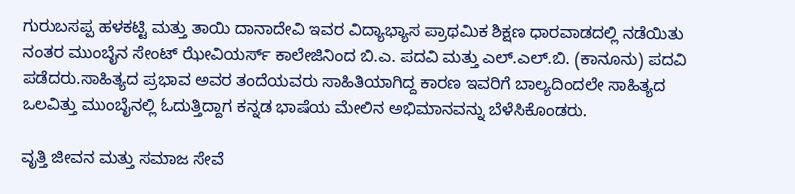ಗುರುಬಸಪ್ಪ ಹಳಕಟ್ಟಿ ಮತ್ತು ತಾಯಿ ದಾನಾದೇವಿ ಇವರ ವಿದ್ಯಾಭ್ಯಾಸ ಪ್ರಾಥಮಿಕ ಶಿಕ್ಷಣ ಧಾರವಾಡದಲ್ಲಿ ನಡೆಯಿತು ನಂತರ ಮುಂಬೈನ ಸೇಂಟ್ ಝೇವಿಯರ್ಸ್‌ ಕಾಲೇಜಿನಿಂದ ಬಿ.ಎ. ಪದವಿ ಮತ್ತು ಎಲ್‌.ಎಲ್‌.ಬಿ. (ಕಾನೂನು) ಪದವಿ ಪಡೆದರು.ಸಾಹಿತ್ಯದ ಪ್ರಭಾವ ಅವರ ತಂದೆಯವರು ಸಾಹಿತಿಯಾಗಿದ್ದ ಕಾರಣ ಇವರಿಗೆ ಬಾಲ್ಯದಿಂದಲೇ ಸಾಹಿತ್ಯದ ಒಲವಿತ್ತು ಮುಂಬೈನಲ್ಲಿ ಓದುತ್ತಿದ್ದಾಗ ಕನ್ನಡ ಭಾಷೆಯ ಮೇಲಿನ ಅಭಿಮಾನವನ್ನು ಬೆಳೆಸಿಕೊಂಡರು.

ವೃತ್ತಿ ಜೀವನ ಮತ್ತು ಸಮಾಜ ಸೇವೆ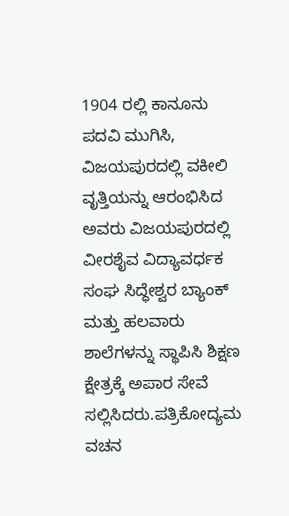1904 ರಲ್ಲಿ ಕಾನೂನು ಪದವಿ ಮುಗಿಸಿ, ವಿಜಯಪುರದಲ್ಲಿ ವಕೀಲಿ ವೃತ್ತಿಯನ್ನು ಆರಂಭಿಸಿದ ಅವರು ವಿಜಯಪುರದಲ್ಲಿ ವೀರಶೈವ ವಿದ್ಯಾವರ್ಧಕ ಸಂಘ ಸಿದ್ಧೇಶ್ವರ ಬ್ಯಾಂಕ್ ಮತ್ತು ಹಲವಾರು ಶಾಲೆಗಳನ್ನು ಸ್ಥಾಪಿಸಿ ಶಿಕ್ಷಣ ಕ್ಷೇತ್ರಕ್ಕೆ ಅಪಾರ ಸೇವೆ ಸಲ್ಲಿಸಿದರು.ಪತ್ರಿಕೋದ್ಯಮ ವಚನ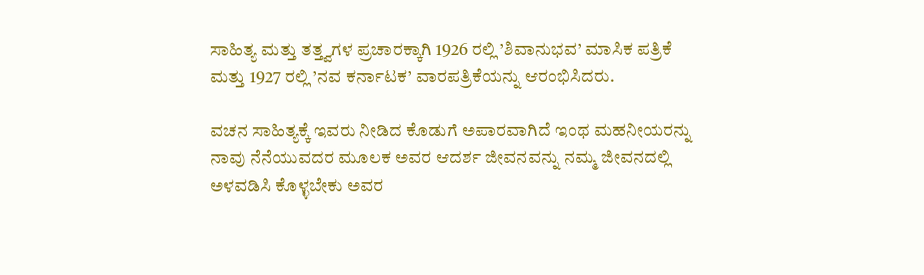ಸಾಹಿತ್ಯ ಮತ್ತು ತತ್ತ್ವಗಳ ಪ್ರಚಾರಕ್ಕಾಗಿ 1926 ರಲ್ಲಿ ’ಶಿವಾನುಭವ’ ಮಾಸಿಕ ಪತ್ರಿಕೆ ಮತ್ತು 1927 ರಲ್ಲಿ ’ನವ ಕರ್ನಾಟಕ’ ವಾರಪತ್ರಿಕೆಯನ್ನು ಆರಂಭಿಸಿದರು.

ವಚನ ಸಾಹಿತ್ಯಕ್ಕೆ ಇವರು ನೀಡಿದ ಕೊಡುಗೆ ಅಪಾರವಾಗಿದೆ ಇಂಥ ಮಹನೀಯರನ್ನು ನಾವು ನೆನೆಯುವದರ ಮೂಲಕ ಅವರ ಆದರ್ಶ ಜೀವನವನ್ನು ನಮ್ಮ ಜೀವನದಲ್ಲಿ ಅಳವಡಿಸಿ ಕೊಳ್ಳಬೇಕು ಅವರ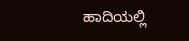ಹಾದಿಯಲ್ಲಿ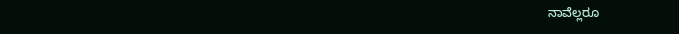ನಾವೆಲ್ಲರೂ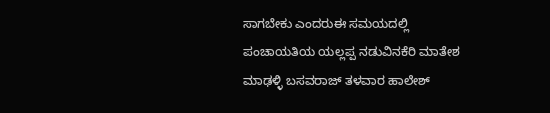ಸಾಗಬೇಕು ಎಂದರುಈ ಸಮಯದಲ್ಲಿ ಪಂಚಾಯತಿಯ ಯಲ್ಲಪ್ಪ ನಡುವಿನಕೆರಿ ಮಾತೇಶ ಮಾಢಳ್ಳಿ ಬಸವರಾಜ್ ತಳವಾರ ಹಾಲೇಶ್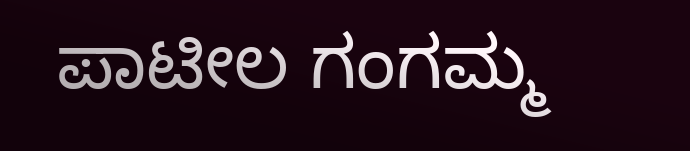ಪಾಟೀಲ ಗಂಗಮ್ಮ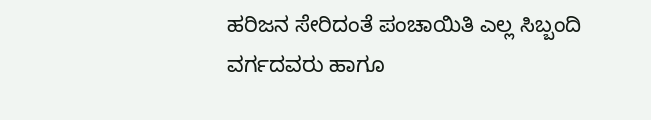ಹರಿಜನ ಸೇರಿದಂತೆ ಪಂಚಾಯಿತಿ ಎಲ್ಲ ಸಿಬ್ಬಂದಿ ವರ್ಗದವರು ಹಾಗೂ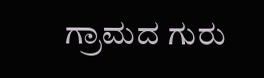ಗ್ರಾಮದ ಗುರು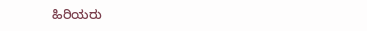ಹಿರಿಯರು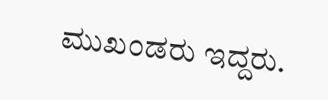ಮುಖಂಡರು ಇದ್ದರು.